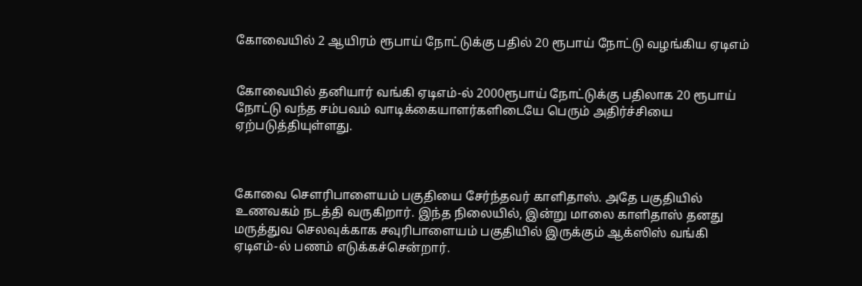கோவையில் 2 ஆயிரம் ரூபாய் நோட்டுக்கு பதில் 20 ரூபாய் நோட்டு வழங்கிய ஏடிஎம்


கோவையில் தனியார் வங்கி ஏடிஎம்-ல் 2000ரூபாய் நோட்டுக்கு பதிலாக 20 ரூபாய் நோட்டு வந்த சம்பவம் வாடிக்கையாளர்களிடையே பெரும் அதிர்ச்சியை ஏற்படுத்தியுள்ளது.



கோவை செளரிபாளையம் பகுதியை சேர்ந்தவர் காளிதாஸ். அதே பகுதியில் உணவகம் நடத்தி வருகிறார். இந்த நிலையில், இன்று மாலை காளிதாஸ் தனது மருத்துவ செலவுக்காக சவுரிபாளையம் பகுதியில் இருக்கும் ஆக்ஸிஸ் வங்கி ஏடிஎம்-ல் பணம் எடுக்கச்சென்றார்.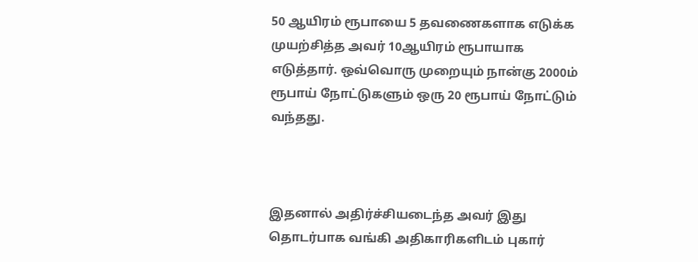50 ஆயிரம் ரூபாயை 5 தவணைகளாக எடுக்க முயற்சித்த அவர் 10ஆயிரம் ரூபாயாக எடுத்தார். ஒவ்வொரு முறையும் நான்கு 2000ம் ரூபாய் நோட்டுகளும் ஒரு 20 ரூபாய் நோட்டும் வந்தது.



இதனால் அதிர்ச்சியடைந்த அவர் இது தொடர்பாக வங்கி அதிகாரிகளிடம் புகார்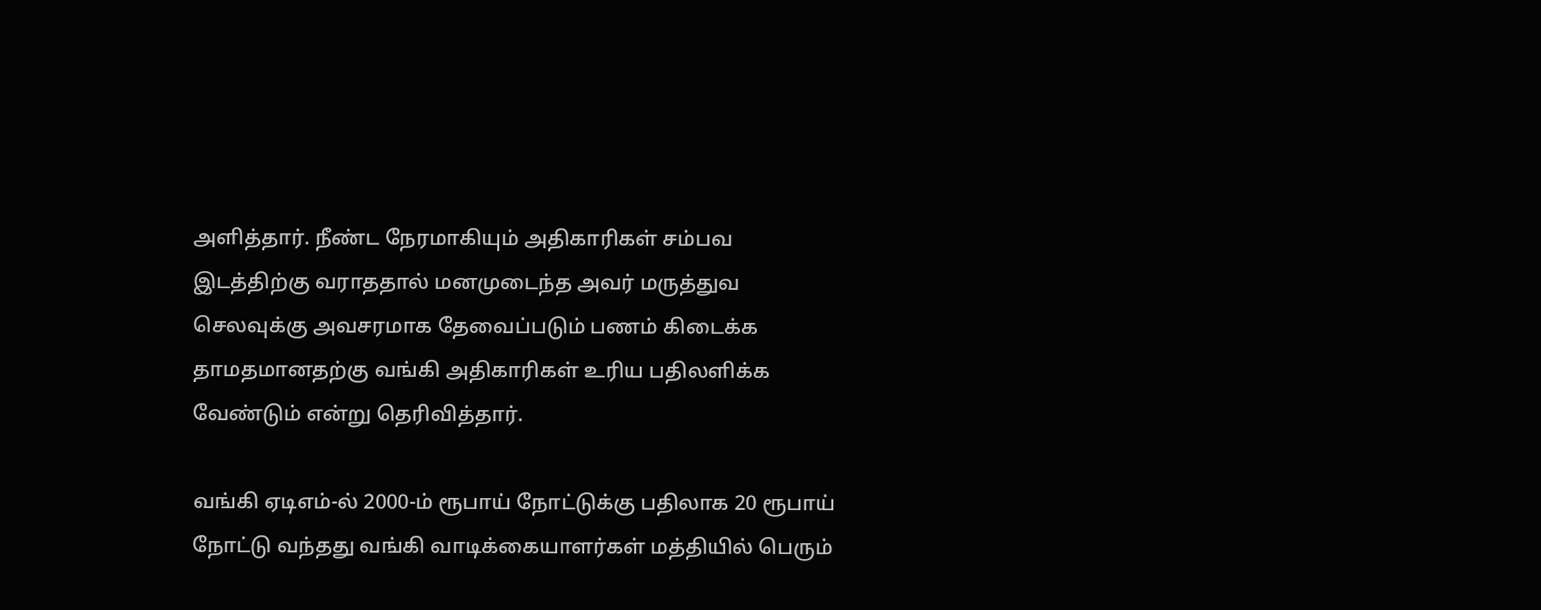அளித்தார். நீண்ட நேரமாகியும் அதிகாரிகள் சம்பவ இடத்திற்கு வராததால் மனமுடைந்த அவர் மருத்துவ செலவுக்கு அவசரமாக தேவைப்படும் பணம் கிடைக்க தாமதமானதற்கு வங்கி அதிகாரிகள் உரிய பதிலளிக்க வேண்டும் என்று தெரிவித்தார்.

வங்கி ஏடிஎம்-ல் 2000-ம் ரூபாய் நோட்டுக்கு பதிலாக 20 ரூபாய் நோட்டு வந்தது வங்கி வாடிக்கையாளர்கள் மத்தியில் பெரும்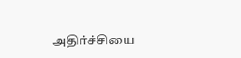அதிர்ச்சியை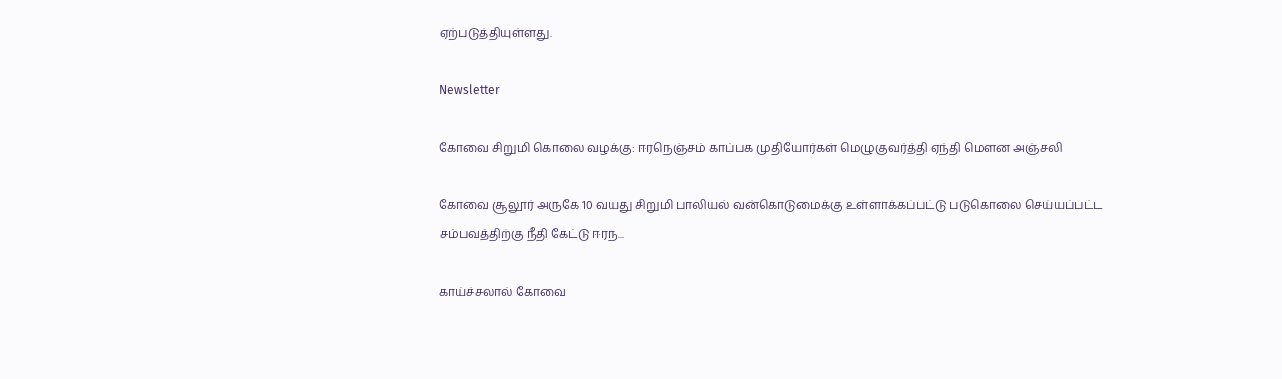ஏற்படுத்தியுள்ளது.

Newsletter

கோவை சிறுமி கொலை வழக்கு: ஈரநெஞ்சம் காப்பக முதியோர்கள் மெழுகுவர்த்தி ஏந்தி மௌன அஞ்சலி

கோவை சூலூர் அருகே 10 வயது சிறுமி பாலியல் வன்கொடுமைக்கு உள்ளாக்கப்பட்டு படுகொலை செய்யப்பட்ட சம்பவத்திற்கு நீதி கேட்டு ஈரந...

காய்ச்சலால் கோவை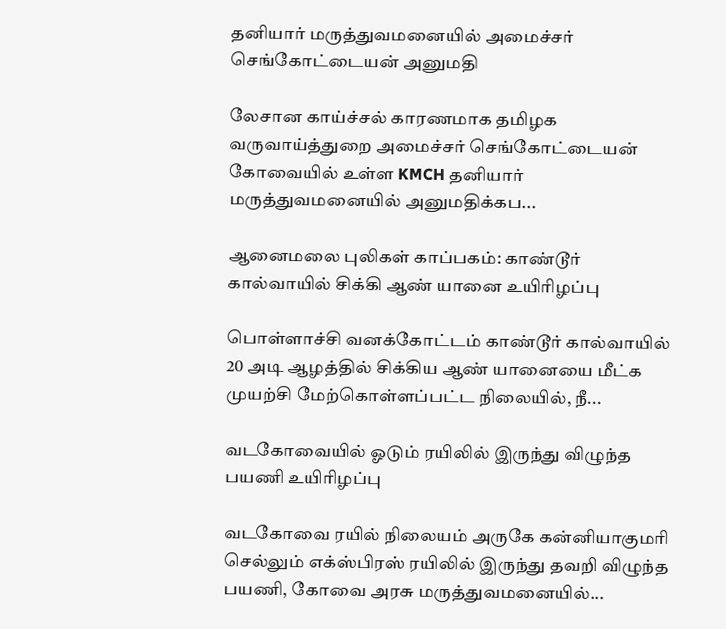தனியார் மருத்துவமனையில் அமைச்சர் செங்கோட்டையன் அனுமதி

லேசான காய்ச்சல் காரணமாக தமிழக வருவாய்த்துறை அமைச்சர் செங்கோட்டையன் கோவையில் உள்ள KMCH தனியார் மருத்துவமனையில் அனுமதிக்கப...

ஆனைமலை புலிகள் காப்பகம்: காண்டூர் கால்வாயில் சிக்கி ஆண் யானை உயிரிழப்பு

பொள்ளாச்சி வனக்கோட்டம் காண்டூர் கால்வாயில் 20 அடி ஆழத்தில் சிக்கிய ஆண் யானையை மீட்க முயற்சி மேற்கொள்ளப்பட்ட நிலையில், நீ...

வடகோவையில் ஓடும் ரயிலில் இருந்து விழுந்த பயணி உயிரிழப்பு

வடகோவை ரயில் நிலையம் அருகே கன்னியாகுமரி செல்லும் எக்ஸ்பிரஸ் ரயிலில் இருந்து தவறி விழுந்த பயணி, கோவை அரசு மருத்துவமனையில்...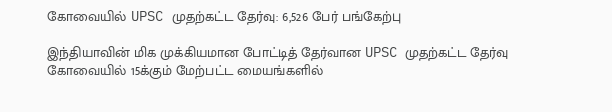கோவையில் UPSC முதற்கட்ட தேர்வு: 6,526 பேர் பங்கேற்பு

இந்தியாவின் மிக முக்கியமான போட்டித் தேர்வான UPSC முதற்கட்ட தேர்வு கோவையில் 15க்கும் மேற்பட்ட மையங்களில்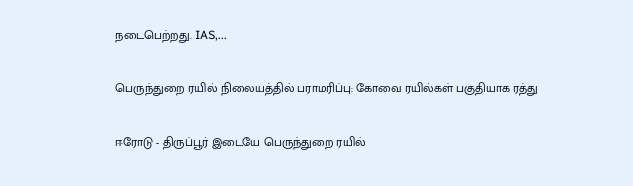நடைபெற்றது. IAS,...

பெருந்துறை ரயில் நிலையத்தில் பராமரிப்பு: கோவை ரயில்கள் பகுதியாக ரத்து

ஈரோடு - திருப்பூர் இடையே பெருந்துறை ரயில்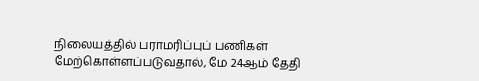நிலையத்தில் பராமரிப்புப் பணிகள் மேற்கொள்ளப்படுவதால், மே 24ஆம் தேதி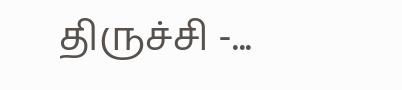திருச்சி -...